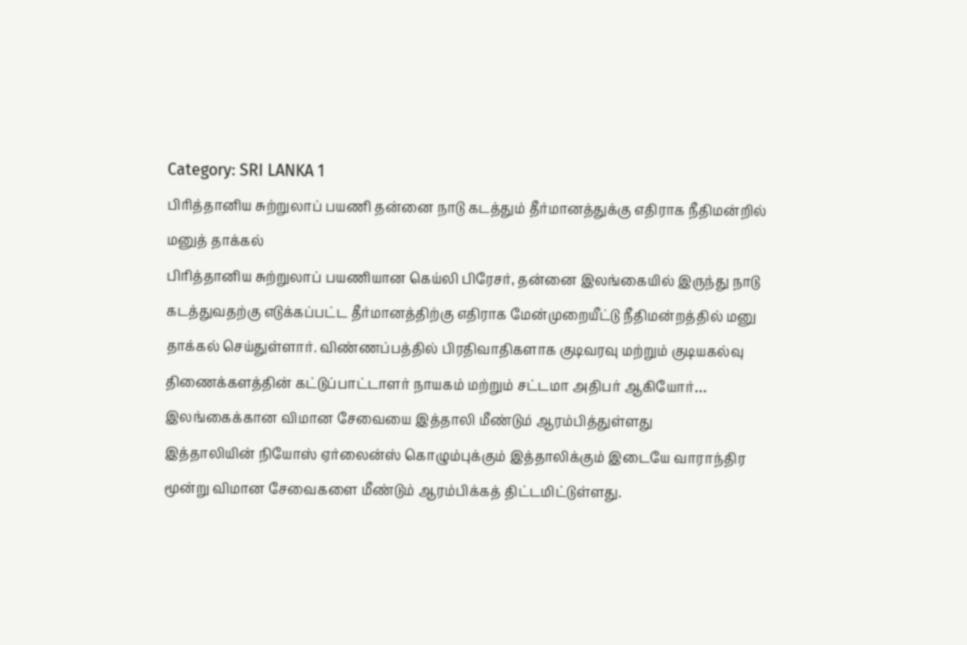Category: SRI LANKA 1
பிரித்தானிய சுற்றுலாப் பயணி தன்னை நாடு கடத்தும் தீர்மானத்துக்கு எதிராக நீதிமன்றில் மனுத் தாக்கல்
பிரித்தானிய சுற்றுலாப் பயணியான கெய்லி பிரேசர், தன்னை இலங்கையில் இருந்து நாடு கடத்துவதற்கு எடுக்கப்பட்ட தீர்மானத்திற்கு எதிராக மேன்முறையீட்டு நீதிமன்றத்தில் மனு தாக்கல் செய்துள்ளார். விண்ணப்பத்தில் பிரதிவாதிகளாக குடிவரவு மற்றும் குடியகல்வு திணைக்களத்தின் கட்டுப்பாட்டாளர் நாயகம் மற்றும் சட்டமா அதிபர் ஆகியோர்…
இலங்கைக்கான விமான சேவையை இத்தாலி மீண்டும் ஆரம்பித்துள்ளது
இத்தாலியின் நியோஸ் ஏர்லைன்ஸ் கொழும்புக்கும் இத்தாலிக்கும் இடையே வாராந்திர மூன்று விமான சேவைகளை மீண்டும் ஆரம்பிக்கத் திட்டமிட்டுள்ளது.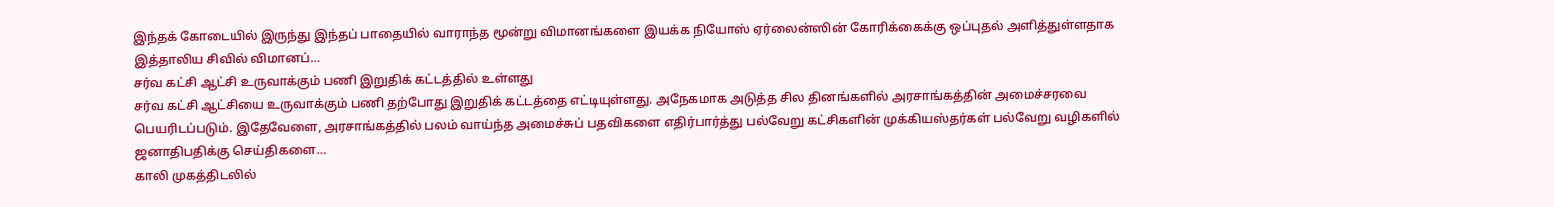இந்தக் கோடையில் இருந்து இந்தப் பாதையில் வாராந்த மூன்று விமானங்களை இயக்க நியோஸ் ஏர்லைன்ஸின் கோரிக்கைக்கு ஒப்புதல் அளித்துள்ளதாக இத்தாலிய சிவில் விமானப்…
சர்வ கட்சி ஆட்சி உருவாக்கும் பணி இறுதிக் கட்டத்தில் உள்ளது
சர்வ கட்சி ஆட்சியை உருவாக்கும் பணி தற்போது இறுதிக் கட்டத்தை எட்டியுள்ளது. அநேகமாக அடுத்த சில தினங்களில் அரசாங்கத்தின் அமைச்சரவை பெயரிடப்படும். இதேவேளை, அரசாங்கத்தில் பலம் வாய்ந்த அமைச்சுப் பதவிகளை எதிர்பார்த்து பல்வேறு கட்சிகளின் முக்கியஸ்தர்கள் பல்வேறு வழிகளில் ஜனாதிபதிக்கு செய்திகளை…
காலி முகத்திடலில்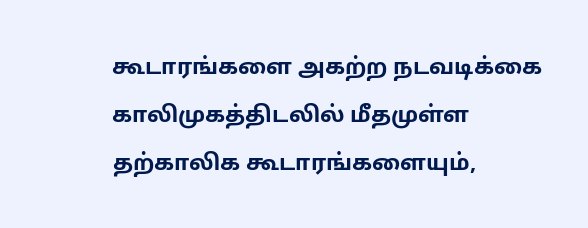கூடாரங்களை அகற்ற நடவடிக்கை
காலிமுகத்திடலில் மீதமுள்ள தற்காலிக கூடாரங்களையும்,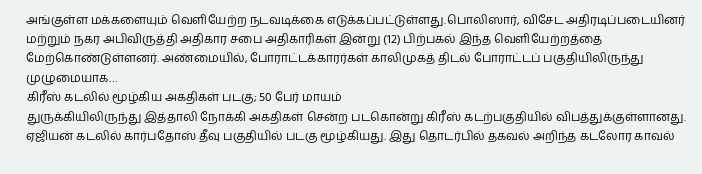அங்குள்ள மக்களையும் வெளியேற்ற நடவடிக்கை எடுக்கப்பட்டுள்ளது.பொலிஸார், விசேட அதிரடிப்படையினர் மற்றும் நகர அபிவிருத்தி அதிகார சபை அதிகாரிகள் இன்று (12) பிற்பகல் இந்த வெளியேற்றத்தை மேற்கொண்டுள்ளனர். அண்மையில், போராட்டக்காரர்கள் காலிமுகத் திடல் போராட்டப் பகுதியிலிருந்து முழுமையாக…
கிரீஸ் கடலில் மூழ்கிய அகதிகள் படகு; 50 பேர் மாயம்
துருக்கியிலிருந்து இத்தாலி நோக்கி அகதிகள் சென்ற படகொன்று கிரீஸ் கடற்பகுதியில் விபத்துக்குள்ளானது. ஏஜியன் கடலில் கார்பதோஸ் தீவு பகுதியில் படகு மூழ்கியது. இது தொடர்பில் தகவல் அறிந்த கடலோர காவல்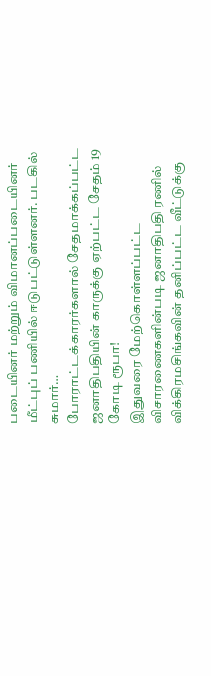படையினர் மற்றும் விமானப்படையினர் மீட்புப் பணியில் ஈடுபட்டுள்ளனர். படகில் சுமார்…
போராட்டக்காரர்களால் சேதமாக்கப்பட்ட ஜனாதிபதியின் காருக்கு ஏற்பட்ட சேதம் 19 கோடி ரூபா!
இதுவரை மேற்கொள்ளப்பட்ட விசாரணைகளின்படி ஜனாதிபதி ரணில் விக்கிரமசிங்கவின் தனிப்பட்ட வீட்டுக்கு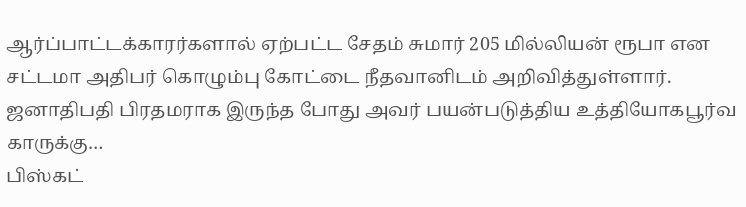ஆர்ப்பாட்டக்காரர்களால் ஏற்பட்ட சேதம் சுமார் 205 மில்லியன் ரூபா என சட்டமா அதிபர் கொழும்பு கோட்டை நீதவானிடம் அறிவித்துள்ளார். ஜனாதிபதி பிரதமராக இருந்த போது அவர் பயன்படுத்திய உத்தியோகபூர்வ காருக்கு…
பிஸ்கட்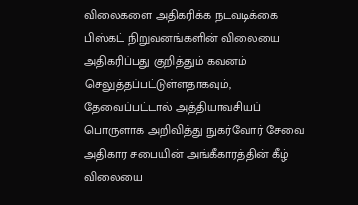விலைகளை அதிகரிக்க நடவடிக்கை
பிஸ்கட் நிறுவனங்களின் விலையை அதிகரிப்பது குறித்தும் கவனம் செலுத்தப்பட்டுள்ளதாகவும், தேவைப்பட்டால் அத்தியாவசியப் பொருளாக அறிவித்து நுகர்வோர் சேவை அதிகார சபையின் அங்கீகாரத்தின் கீழ் விலையை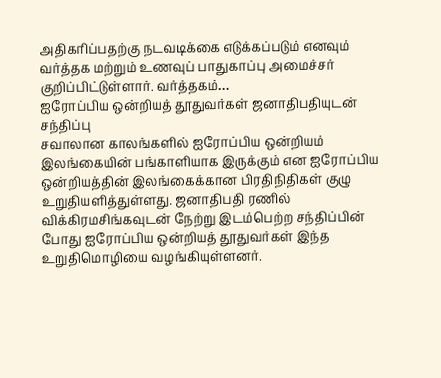அதிகரிப்பதற்கு நடவடிக்கை எடுக்கப்படும் எனவும் வர்த்தக மற்றும் உணவுப் பாதுகாப்பு அமைச்சர் குறிப்பிட்டுள்ளார். வர்த்தகம்…
ஐரோப்பிய ஒன்றியத் தூதுவர்கள் ஜனாதிபதியுடன் சந்திப்பு
சவாலான காலங்களில் ஐரோப்பிய ஒன்றியம் இலங்கையின் பங்காளியாக இருக்கும் என ஐரோப்பிய ஒன்றியத்தின் இலங்கைக்கான பிரதிநிதிகள் குழு உறுதியளித்துள்ளது. ஜனாதிபதி ரணில் விக்கிரமசிங்கவுடன் நேற்று இடம்பெற்ற சந்திப்பின் போது ஐரோப்பிய ஒன்றியத் தூதுவர்கள் இந்த உறுதிமொழியை வழங்கியுள்ளனர்.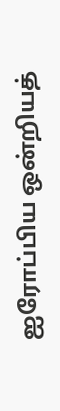ஐரோப்பிய ஒன்றியத்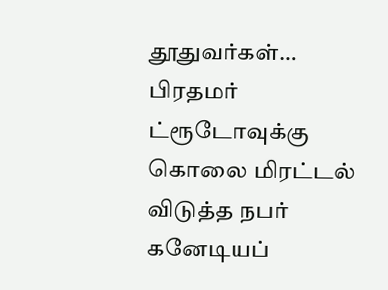தூதுவர்கள்…
பிரதமர் ட்ரூடோவுக்கு கொலை மிரட்டல் விடுத்த நபர்
கனேடியப்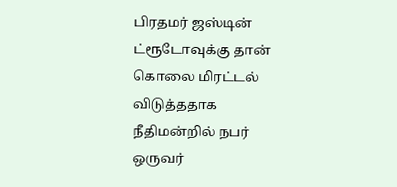பிரதமர் ஜஸ்டின் ட்ரூடோவுக்கு தான் கொலை மிரட்டல் விடுத்ததாக நீதிமன்றில் நபர் ஒருவர்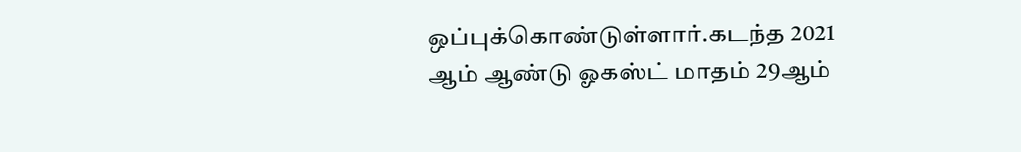ஒப்புக்கொண்டுள்ளார்.கடந்த 2021 ஆம் ஆண்டு ஓகஸ்ட் மாதம் 29ஆம்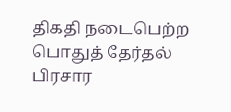திகதி நடைபெற்ற பொதுத் தேர்தல் பிரசார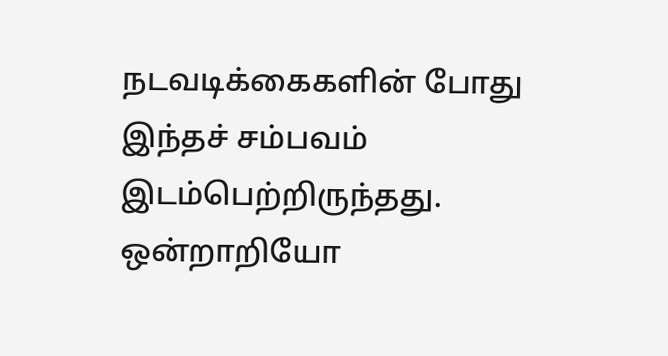நடவடிக்கைகளின் போது இந்தச் சம்பவம் இடம்பெற்றிருந்தது. ஒன்றாறியோ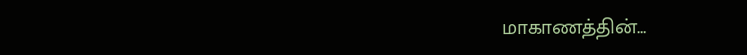மாகாணத்தின்…